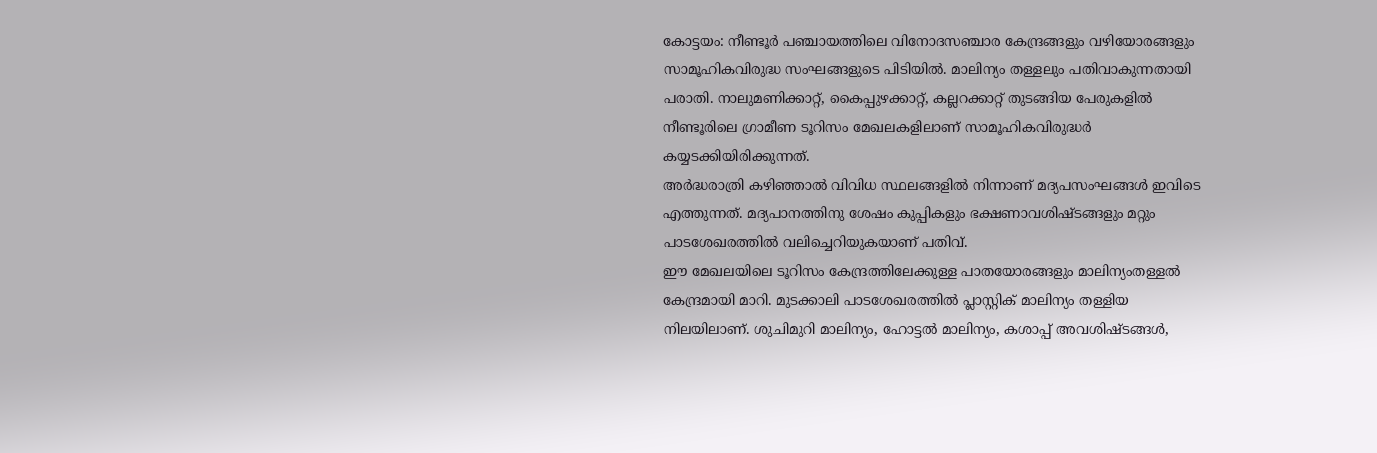കോട്ടയം: നീണ്ടൂർ പഞ്ചായത്തിലെ വിനോദസഞ്ചാര കേന്ദ്രങ്ങളും വഴിയോരങ്ങളും സാമൂഹികവിരുദ്ധ സംഘങ്ങളുടെ പിടിയിൽ. മാലിന്യം തള്ളലും പതിവാകുന്നതായി പരാതി. നാലുമണിക്കാറ്റ്, കൈപ്പുഴക്കാറ്റ്, കല്ലറക്കാറ്റ് തുടങ്ങിയ പേരുകളിൽ നീണ്ടൂരിലെ ഗ്രാമീണ ടൂറിസം മേഖലകളിലാണ് സാമൂഹികവിരുദ്ധർ കയ്യടക്കിയിരിക്കുന്നത്.
അർദ്ധരാത്രി കഴിഞ്ഞാൽ വിവിധ സ്ഥലങ്ങളിൽ നിന്നാണ് മദ്യപസംഘങ്ങൾ ഇവിടെ എത്തുന്നത്. മദ്യപാനത്തിനു ശേഷം കുപ്പികളും ഭക്ഷണാവശിഷ്ടങ്ങളും മറ്റും പാടശേഖരത്തിൽ വലിച്ചെറിയുകയാണ് പതിവ്.
ഈ മേഖലയിലെ ടൂറിസം കേന്ദ്രത്തിലേക്കുള്ള പാതയോരങ്ങളും മാലിന്യംതള്ളൽ കേന്ദ്രമായി മാറി. മുടക്കാലി പാടശേഖരത്തിൽ പ്ലാസ്റ്റിക് മാലിന്യം തള്ളിയ നിലയിലാണ്. ശുചിമുറി മാലിന്യം, ഹോട്ടൽ മാലിന്യം, കശാപ്പ് അവശിഷ്ടങ്ങൾ,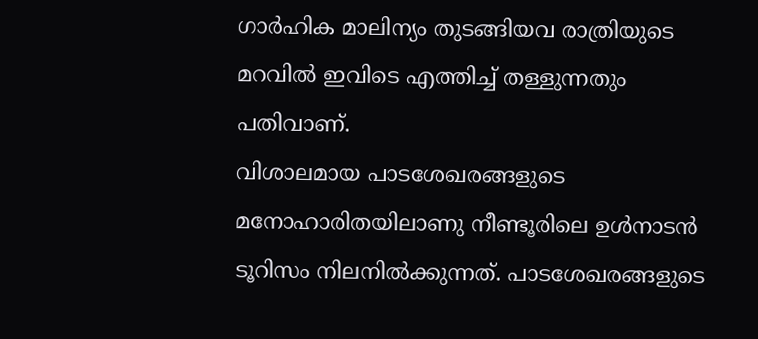ഗാർഹിക മാലിന്യം തുടങ്ങിയവ രാത്രിയുടെ മറവിൽ ഇവിടെ എത്തിച്ച് തള്ളുന്നതും പതിവാണ്.
വിശാലമായ പാടശേഖരങ്ങളുടെ മനോഹാരിതയിലാണു നീണ്ടൂരിലെ ഉൾനാടൻ ടൂറിസം നിലനിൽക്കുന്നത്. പാടശേഖരങ്ങളുടെ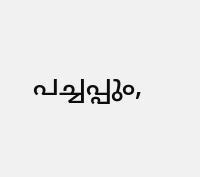പച്ചപ്പും,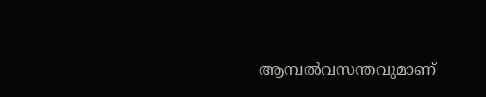ആമ്പൽവസന്തവുമാണ്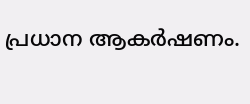പ്രധാന ആകർഷണം.